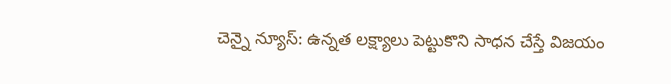చెన్నై న్యూస్: ఉన్నత లక్ష్యాలు పెట్టుకొని సాధన చేస్తే విజయం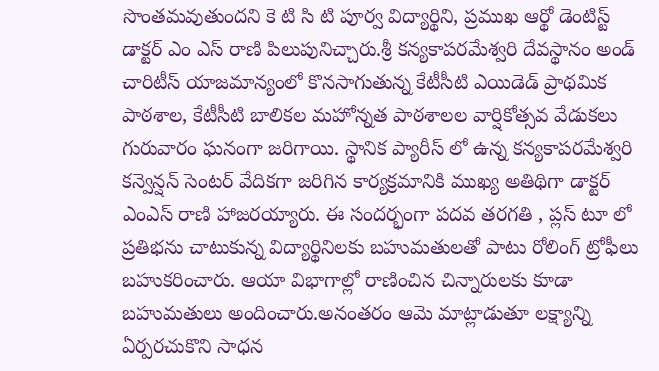సొంతమవుతుందని కె టి సి టి పూర్వ విద్యార్థిని, ప్రముఖ ఆర్థో డెంటిస్ట్ డాక్టర్ ఎం ఎస్ రాణి పిలుపునిచ్చారు.శ్రీ కన్యకాపరమేశ్వరి దేవస్థానం అండ్ చారిటీస్ యాజమాన్యంలో కొనసాగుతున్న కేటీసీటి ఎయిడెడ్ ప్రాథమిక పాఠశాల, కేటీసీటి బాలికల మహోన్నత పాఠశాలల వార్షికోత్సవ వేడుకలు గురువారం ఘనంగా జరిగాయి. స్థానిక ప్యారీస్ లో ఉన్న కన్యకాపరమేశ్వరి కన్వెన్షన్ సెంటర్ వేదికగా జరిగిన కార్యక్రమానికి ముఖ్య అతిథిగా డాక్టర్ ఎంఎస్ రాణి హాజరయ్యారు. ఈ సందర్భంగా పదవ తరగతి , ప్లస్ టూ లో ప్రతిభను చాటుకున్న విద్యార్థినిలకు బహుమతులతో పాటు రోలింగ్ ట్రోఫీలు బహుకరించారు. ఆయా విభాగాల్లో రాణించిన చిన్నారులకు కూడా బహుమతులు అందించారు.అనంతరం ఆమె మాట్లాడుతూ లక్ష్యాన్ని ఏర్పరచుకొని సాధన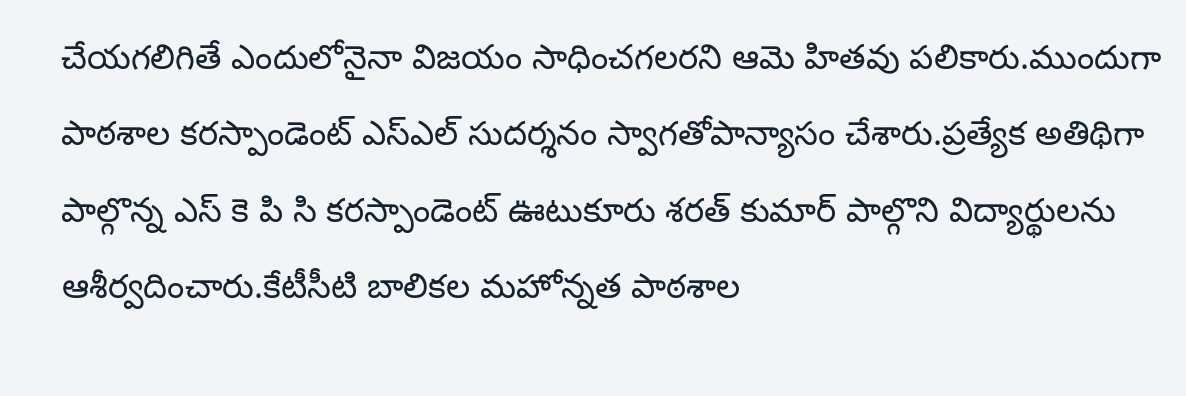చేయగలిగితే ఎందులోనైనా విజయం సాధించగలరని ఆమె హితవు పలికారు.ముందుగా పాఠశాల కరస్పాండెంట్ ఎస్ఎల్ సుదర్శనం స్వాగతోపాన్యాసం చేశారు.ప్రత్యేక అతిథిగా పాల్గొన్న ఎస్ కె పి సి కరస్పాండెంట్ ఊటుకూరు శరత్ కుమార్ పాల్గొని విద్యార్థులను ఆశీర్వదించారు.కేటీసీటి బాలికల మహోన్నత పాఠశాల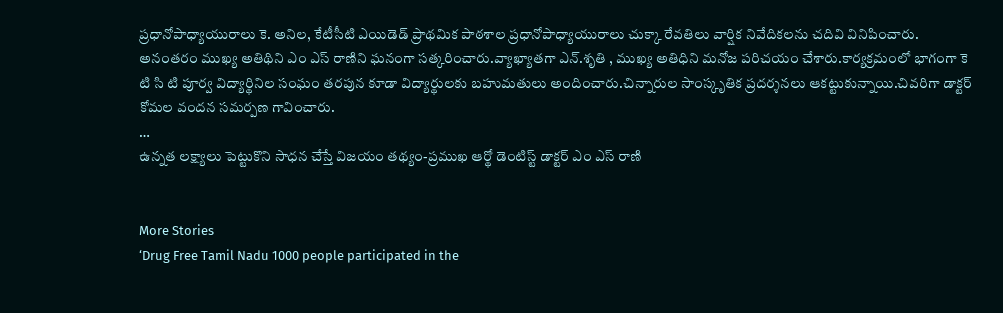ప్రధానోపాధ్యాయురాలు కె. అనిల, కేటీసీటి ఎయిడెడ్ ప్రాథమిక పాఠశాల ప్రధానోపాధ్యాయురాలు చుక్కా రేవతిలు వార్షిక నివేదికలను చదివి వినిపించారు. అనంతరం ముఖ్య అతిథిని ఎం ఎస్ రాణిని ఘనంగా సత్కరించారు.వ్యాఖ్యాతగా ఎన్.శృతి , ముఖ్య అతిధిని మనోజ పరిచయం చేశారు.కార్యక్రమంలో భాగంగా కె టి సి టి పూర్వ విద్యార్థినిల సంఘం తరపున కూడా విద్యార్థులకు బహుమతులు అందించారు.చిన్నారుల సాంస్కృతిక ప్రదర్శనలు ఆకట్టుకున్నాయి.చివరిగా డాక్టర్ కోమల వందన సమర్పణ గావించారు.
…
ఉన్నత లక్ష్యాలు పెట్టుకొని సాధన చేస్తే విజయం తథ్యం-ప్రముఖ ఆర్థో డెంటిస్ట్ డాక్టర్ ఎం ఎస్ రాణి


More Stories
‘Drug Free Tamil Nadu 1000 people participated in the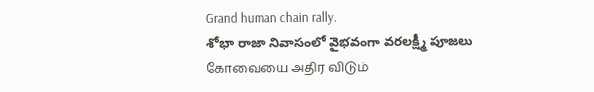Grand human chain rally.
శోభా రాజా నివాసంలో వైభవంగా వరలక్ష్మీ పూజలు
கோவையை அதிர விடும்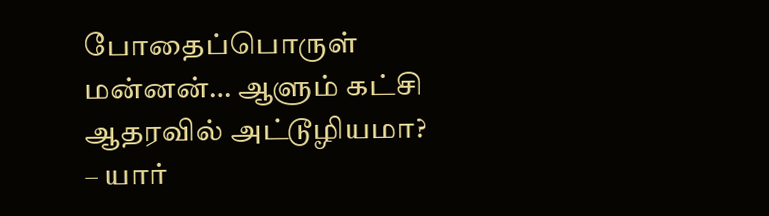போதைப்பொருள் மன்னன்… ஆளும் கட்சி ஆதரவில் அட்டூழியமா? – யார்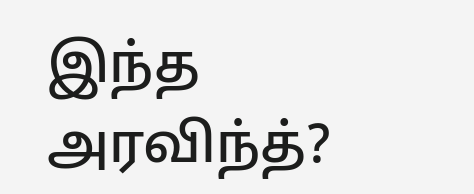இந்த அரவிந்த்?